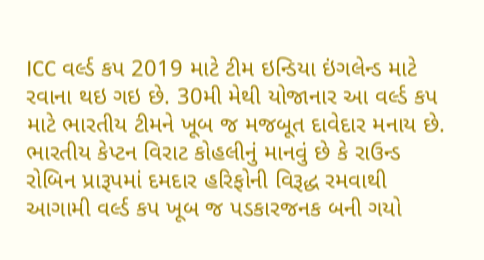ICC વર્લ્ડ કપ 2019 માટે ટીમ ઇન્ડિયા ઇંગલેન્ડ માટે રવાના થઇ ગઇ છે. 30મી મેથી યોજાનાર આ વર્લ્ડ કપ માટે ભારતીય ટીમને ખૂબ જ મજબૂત દાવેદાર મનાય છે. ભારતીય કેપ્ટન વિરાટ કોહલીનું માનવું છે કે રાઉન્ડ રોબિન પ્રારૂપમાં દમદાર હરિફોની વિરૂદ્ધ રમવાથી આગામી વર્લ્ડ કપ ખૂબ જ પડકારજનક બની ગયો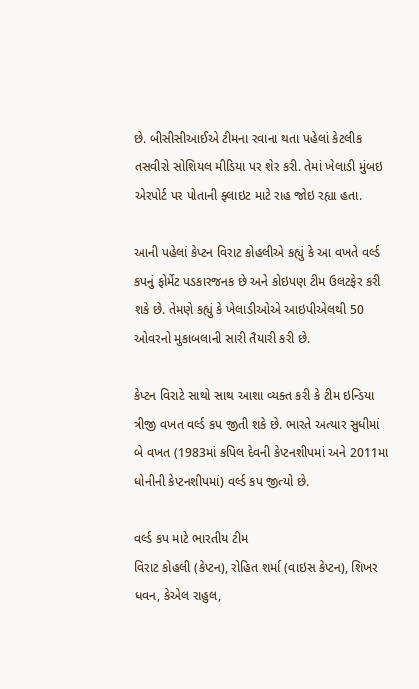છે. બીસીસીઆઈએ ટીમના રવાના થતા પહેલાં કેટલીક તસવીરો સોશિયલ મીડિયા પર શેર કરી. તેમાં ખેલાડી મુંબઇ એરપોર્ટ પર પોતાની ફ્લાઇટ માટે રાહ જોઇ રહ્યા હતા.

આની પહેલાં કેપ્ટન વિરાટ કોહલીએ કહ્યું કે આ વખતે વર્લ્ડ કપનું ફોર્મેટ પડકારજનક છે અને કોઇપણ ટીમ ઉલટફેર કરી શકે છે. તેમણે કહ્યું કે ખેલાડીઓએ આઇપીએલથી 50 ઓવરનો મુકાબલાની સારી તૈયારી કરી છે.

કેપ્ટન વિરાટે સાથો સાથ આશા વ્યક્ત કરી કે ટીમ ઇન્ડિયા ત્રીજી વખત વર્લ્ડ કપ જીતી શકે છે. ભારતે અત્યાર સુધીમાં બે વખત (1983માં કપિલ દેવની કેપ્ટનશીપમાં અને 2011મા ધોનીની કેપ્ટનશીપમાં) વર્લ્ડ કપ જીત્યો છે.

વર્લ્ડ કપ માટે ભારતીય ટીમ
વિરાટ કોહલી (કેપ્ટન), રોહિત શર્મા (વાઇસ કેપ્ટન), શિખર ધવન, કેએલ રાહુલ,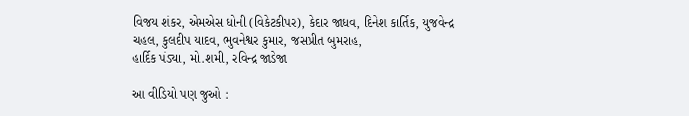વિજય શંકર, એમએસ ધોની (વિકેટકીપર), કેદાર જાધવ, દિનેશ કાર્તિક, યુજવેન્દ્ર ચહલ, કુલદીપ યાદવ, ભુવનેશ્વર કુમાર, જસપ્રીત બુમરાહ,
હાર્દિક પંડ્યા, મો.શમી, રવિન્દ્ર જાડેજા

આ વીડિયો પણ જુઓ :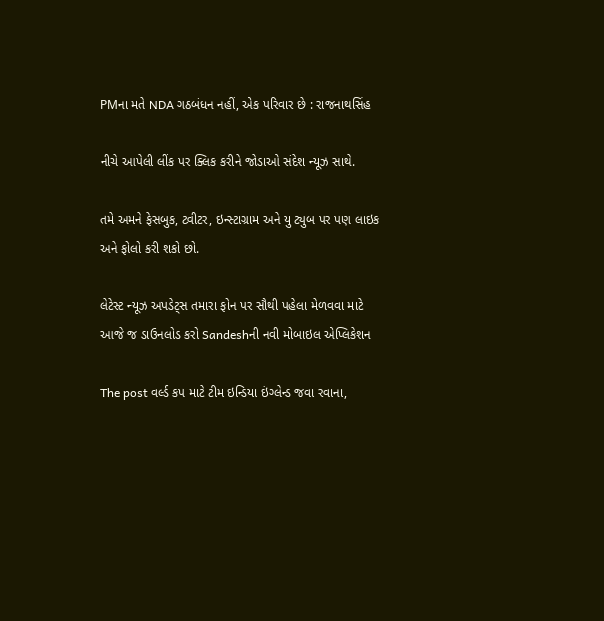PMના મતે NDA ગઠબંધન નહીં, એક પરિવાર છે : રાજનાથસિંહ

નીચે આપેલી લીંક પર ક્લિક કરીને જોડાઓ સંદેશ ન્યૂઝ સાથે.

તમે અમને ફેસબુક, ટ્વીટર, ઇન્સ્ટાગ્રામ અને યુ ટ્યુબ પર પણ લાઇક અને ફોલો કરી શકો છો.

લેટેસ્ટ ન્યૂઝ અપડેટ્સ તમારા ફોન પર સૌથી પહેલા મેળવવા માટે આજે જ ડાઉનલોડ કરો Sandeshની નવી મોબાઇલ એપ્લિકેશન

The post વર્લ્ડ કપ માટે ટીમ ઇન્ડિયા ઇંગ્લેન્ડ જવા રવાના,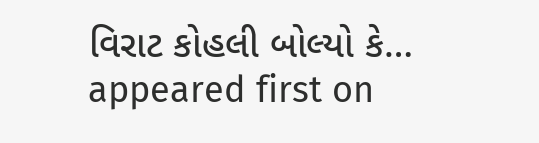વિરાટ કોહલી બોલ્યો કે… appeared first on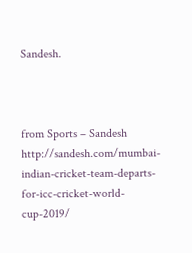Sandesh.



from Sports – Sandesh http://sandesh.com/mumbai-indian-cricket-team-departs-for-icc-cricket-world-cup-2019/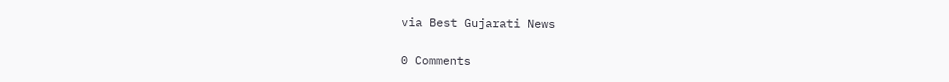via Best Gujarati News

0 Comments